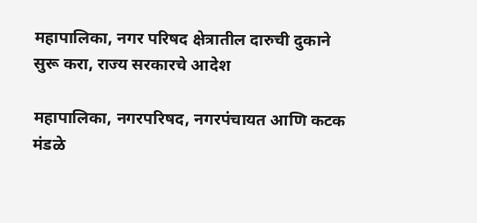महापालिका, नगर परिषद क्षेत्रातील दारुची दुकाने सुरू करा, राज्य सरकारचे आदेश

महापालिका, नगरपरिषद, नगरपंचायत आणि कटक मंडळे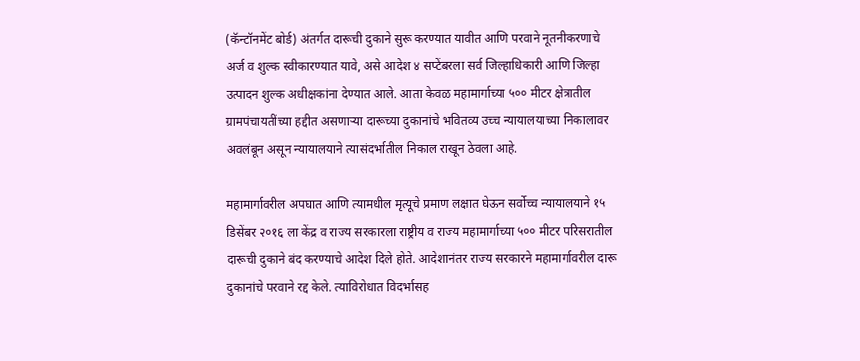(कॅन्टॉनमेंट बोर्ड) अंतर्गत दारूची दुकाने सुरू करण्यात यावीत आणि परवाने नूतनीकरणाचे अर्ज व शुल्क स्वीकारण्यात यावे, असे आदेश ४ सप्टेंबरला सर्व जिल्हाधिकारी आणि जिल्हा उत्पादन शुल्क अधीक्षकांना देण्यात आले. आता केवळ महामार्गाच्या ५०० मीटर क्षेत्रातील ग्रामपंचायतींच्या हद्दीत असणाऱ्या दारूच्या दुकानांचे भवितव्य उच्च न्यायालयाच्या निकालावर अवलंबून असून न्यायालयाने त्यासंदर्भातील निकाल राखून ठेवला आहे.

महामार्गावरील अपघात आणि त्यामधील मृत्यूचे प्रमाण लक्षात घेऊन सर्वोच्च न्यायालयाने १५ डिसेंबर २०१६ ला केंद्र व राज्य सरकारला राष्ट्रीय व राज्य महामार्गाच्या ५०० मीटर परिसरातील दारूची दुकाने बंद करण्याचे आदेश दिले होते. आदेशानंतर राज्य सरकारने महामार्गावरील दारू दुकानांचे परवाने रद्द केले. त्याविरोधात विदर्भासह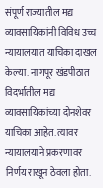संपूर्ण राज्यातील मद्य व्यावसायिकांनी विविध उच्च न्यायालयात याचिका दाखल केल्या. नागपूर खंडपीठात विदर्भातील मद्य व्यावसायिकांच्या दोनशेवर याचिका आहेत. त्यावर न्यायालयाने प्रकरणावर निर्णय राखून ठेवला होता.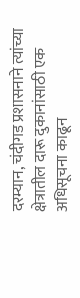दरम्यान, चंदीगड प्रशासनाने त्यांच्या क्षेत्रातील दारू दुकानांसाठी एक अधिसूचना काढून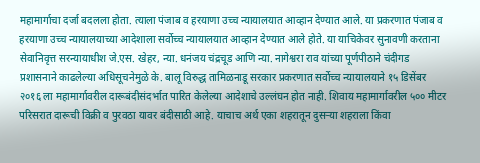महामार्गाचा दर्जा बदलला होता. त्याला पंजाब व हरयाणा उच्च न्यायालयात आव्हान देण्यात आले. या प्रकरणात पंजाब व हरयाणा उच्च न्यायालयाच्या आदेशाला सर्वोच्च न्यायालयात आव्हान देण्यात आले होते. या याचिकेवर सुनावणी करताना सेवानिवृत्त सरन्यायाधीश जे.एस. खेहर, न्या. धनंजय चंद्रचूड आणि न्या. नागेश्वरा राव यांच्या पूर्णपीठाने चंदीगड प्रशासनाने काढलेल्या अधिसूचनेमुळे के. बालू विरुद्ध तामिळनाडू सरकार प्रकरणात सर्वोच्च न्यायालयाने १५ डिसेंबर २०१६ ला महामार्गावरील दारूबंदीसंदर्भात पारित केलेल्या आदेशाचे उल्लंघन होत नाही. शिवाय महामार्गावरील ५०० मीटर परिसरात दारूची विक्री व पुरवठा यावर बंदीसाठी आहे. याचाच अर्थ एका शहरातून दुसऱ्या शहराला किंवा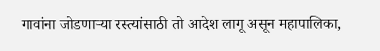गावांना जोडणाऱ्या रस्त्यांसाठी तो आदेश लागू असून महापालिका,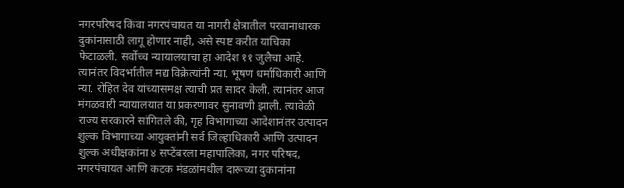नगरपरिषद किंवा नगरपंचायत या नागरी क्षेत्रातील परवानाधारक दुकांनासाठी लागू होणार नाही, असे स्पष्ट करीत याचिका फेटाळली. सर्वोच्च न्यायालयाचा हा आदेश ११ जुलैचा आहे. त्यानंतर विदर्भातील मद्य विक्रेत्यांनी न्या. भूषण धर्माधिकारी आणि न्या. रोहित देव यांच्यासमक्ष त्याची प्रत सादर केली. त्यानंतर आज मंगळवारी न्यायालयात या प्रकरणावर सुनावणी झाली. त्यावेळी राज्य सरकारने सांगितले की, गृह विभागाच्या आदेशानंतर उत्पादन शुल्क विभागाच्या आयुक्तांनी सर्व जिल्हाधिकारी आणि उत्पादन शुल्क अधीक्षकांना ४ सप्टेंबरला महापालिका, नगर परिषद, नगरपंचायत आणि कटक मंडळांमधील दारूच्या दुकानांना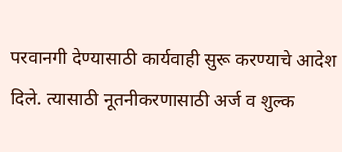परवानगी देण्यासाठी कार्यवाही सुरू करण्याचे आदेश दिले. त्यासाठी नूतनीकरणासाठी अर्ज व शुल्क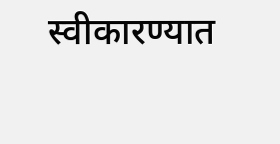स्वीकारण्यात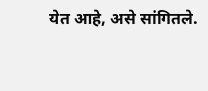येत आहे, असे सांगितले.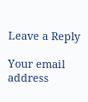Leave a Reply

Your email address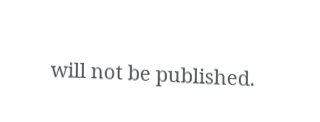will not be published.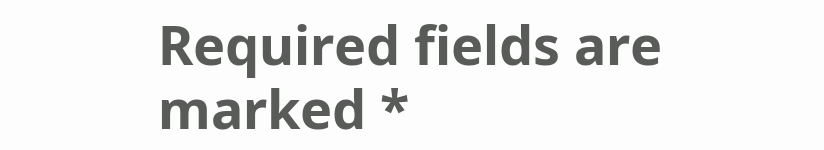Required fields are marked *